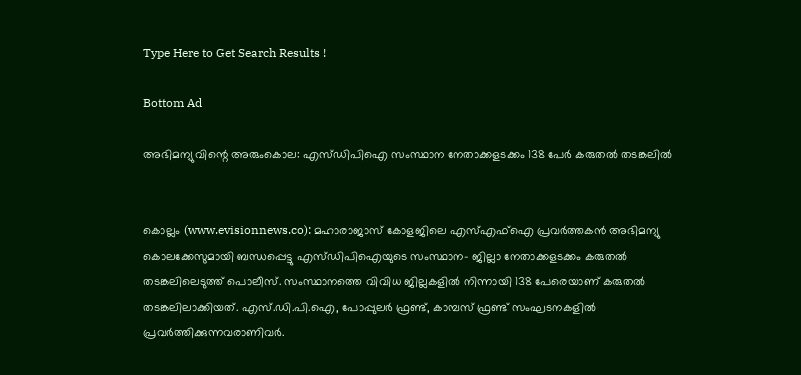Type Here to Get Search Results !

Bottom Ad

അഭിമന്യുവിന്റെ അരുംകൊല: എസ്ഡിപിഐ സംസ്ഥാന നേതാക്കളടക്കം 138 പേര്‍ കരുതല്‍ തടങ്കലില്‍


കൊല്ലം (www.evisionnews.co): മഹാരാജാസ് കോളജിലെ എസ്എഫ്ഐ പ്രവര്‍ത്തകന്‍ അഭിമന്യു കൊലക്കേസുമായി ബന്ധപ്പെട്ടു എസ്ഡിപിഐയുടെ സംസ്ഥാന- ജില്ലാ നേതാക്കളടക്കം കരുതല്‍ തടങ്കലിലെടുത്ത് പൊലീസ്. സംസ്ഥാനത്തെ വിവിധ ജില്ലകളില്‍ നിന്നായി 138 പേരെയാണ് കരുതല്‍ തടങ്കലിലാക്കിയത്. എസ്.ഡി.പി.ഐ, പോപ്പുലര്‍ ഫ്രണ്ട്, കാമ്പസ് ഫ്രണ്ട് സംഘടനകളില്‍ പ്രവര്‍ത്തിക്കുന്നവരാണിവര്‍.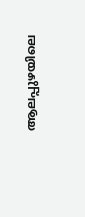ആലപ്പുഴയിലെ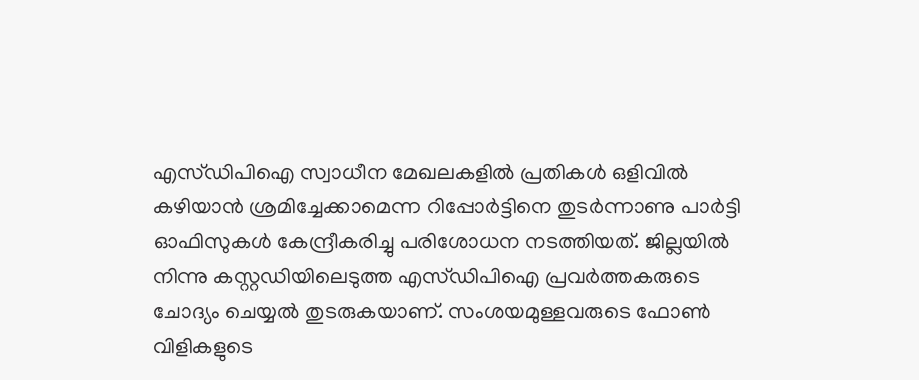എസ്ഡിപിഐ സ്വാധീന മേഖലകളില്‍ പ്രതികള്‍ ഒളിവില്‍ കഴിയാന്‍ ശ്രമിച്ചേക്കാമെന്ന റിപ്പോര്‍ട്ടിനെ തുടര്‍ന്നാണു പാര്‍ട്ടി ഓഫിസുകള്‍ കേന്ദ്രീകരിച്ചു പരിശോധന നടത്തിയത്. ജില്ലയില്‍ നിന്നു കസ്റ്റഡിയിലെടുത്ത എസ്ഡിപിഐ പ്രവര്‍ത്തകരുടെ ചോദ്യം ചെയ്യല്‍ തുടരുകയാണ്. സംശയമുള്ളവരുടെ ഫോണ്‍ വിളികളുടെ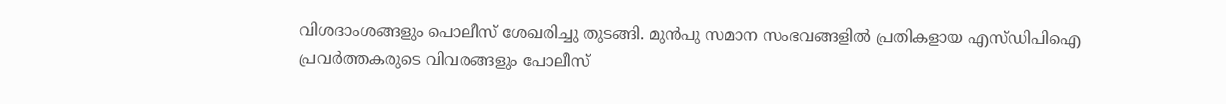വിശദാംശങ്ങളും പൊലീസ് ശേഖരിച്ചു തുടങ്ങി. മുന്‍പു സമാന സംഭവങ്ങളില്‍ പ്രതികളായ എസ്ഡിപിഐ പ്രവര്‍ത്തകരുടെ വിവരങ്ങളും പോലീസ്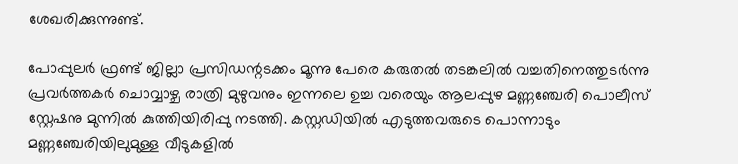ശേഖരിക്കുന്നുണ്ട്.

പോപ്പുലര്‍ ഫ്രണ്ട് ജില്ലാ പ്രസിഡന്റടക്കം മൂന്നു പേരെ കരുതല്‍ തടങ്കലില്‍ വച്ചതിനെത്തുടര്‍ന്നു പ്രവര്‍ത്തകര്‍ ചൊവ്വാഴ്ച രാത്രി മുഴുവനും ഇന്നലെ ഉച്ച വരെയും ആലപ്പുഴ മണ്ണഞ്ചേരി പൊലീസ് സ്റ്റേഷനു മുന്നില്‍ കുത്തിയിരിപ്പു നടത്തി. കസ്റ്റഡിയില്‍ എടുത്തവരുടെ പൊന്നാടും മണ്ണഞ്ചേരിയിലുമുള്ള വീടുകളില്‍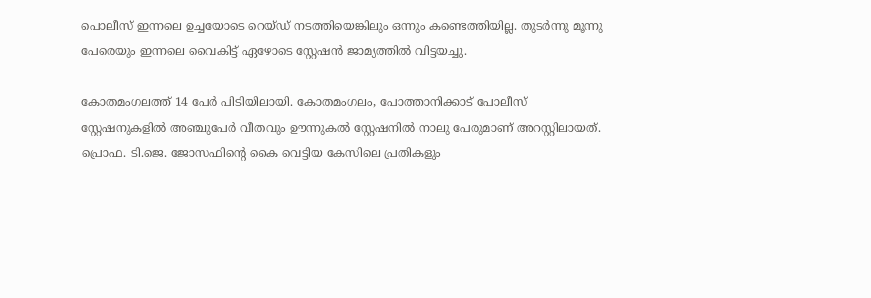പൊലീസ് ഇന്നലെ ഉച്ചയോടെ റെയ്ഡ് നടത്തിയെങ്കിലും ഒന്നും കണ്ടെത്തിയില്ല. തുടര്‍ന്നു മൂന്നു പേരെയും ഇന്നലെ വൈകിട്ട് ഏഴോടെ സ്റ്റേഷന്‍ ജാമ്യത്തില്‍ വിട്ടയച്ചു.

കോതമംഗലത്ത് 14 പേര്‍ പിടിയിലായി. കോതമംഗലം, പോത്താനിക്കാട് പോലീസ് സ്റ്റേഷനുകളില്‍ അഞ്ചുപേര്‍ വീതവും ഊന്നുകല്‍ സ്റ്റേഷനില്‍ നാലു പേരുമാണ് അറസ്റ്റിലായത്. പ്രൊഫ. ടി.ജെ. ജോസഫിന്റെ കൈ വെട്ടിയ കേസിലെ പ്രതികളും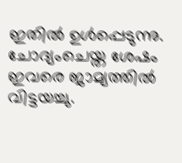ഇതില്‍ ഉള്‍പ്പെടുന്നു. ചോദ്യംചെയ്ത ശേഷം ഇവരെ ജാമ്യത്തില്‍ വിട്ടയച്ചു.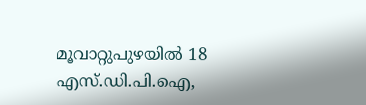മൂവാറ്റുപുഴയില്‍ 18 എസ്.ഡി.പി.ഐ,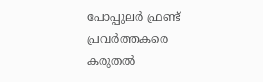പോപ്പുലര്‍ ഫ്രണ്ട് പ്രവര്‍ത്തകരെ കരുതല്‍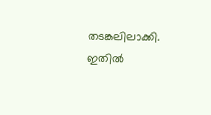തടങ്കലിലാക്കി. ഇതില്‍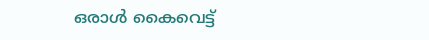ഒരാള്‍ കൈവെട്ട്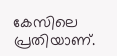കേസിലെ പ്രതിയാണ്.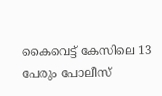കൈവെട്ട് കേസിലെ 13 പേരും പോലീസ്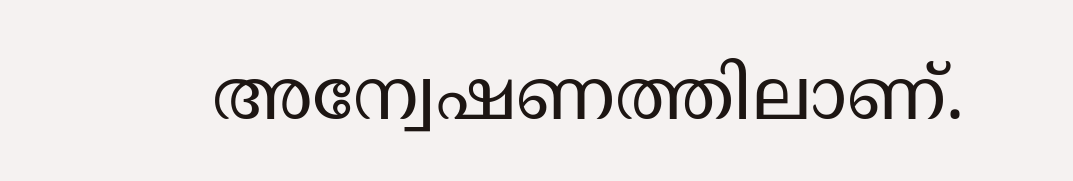അന്വേഷണത്തിലാണ്.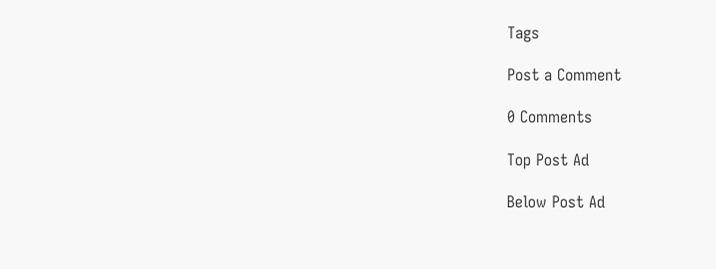Tags

Post a Comment

0 Comments

Top Post Ad

Below Post Ad